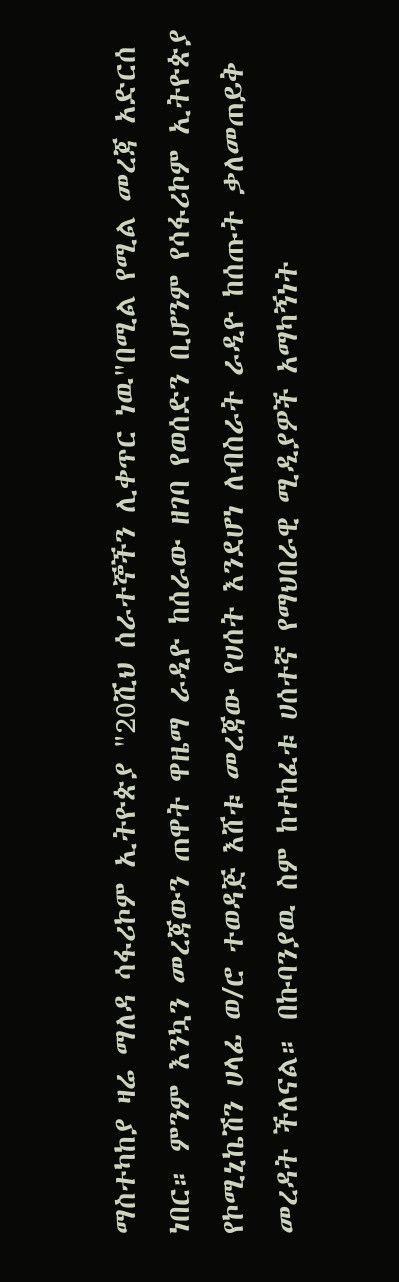ማስተካከያ ዛሬ ማለዳ ሳፋሪኮም ኢትዮጵያ "20ሺህ ሰራተኞችን ሊቀጥር ነዉ"በሚል የሚል መረጃ አድርሰ ነበር። ምንም እንኳን መረጃውን ጠዋት ዋዜማ ራዲዮ ከሰራው ዘገባ የወሰድን ቢሆንም የሳፋሪኮም ኢትዮጵያ የኮሚኒኬሽን ሀላፊ ወ/ሮ ተወዳጅ እሸቱ መረጃው የሀሰት እንደሆነ ለብስራት ራዲዮ ከሰጡት ቃለመጠይቅ መረዳት ችለናል። በኩባንያዉ ስም ከተከፈቱ ሀሰተኛ የማህበራዊ ሚዲያዎች አማካኝነት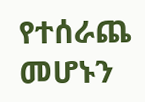የተሰራጨ መሆኑን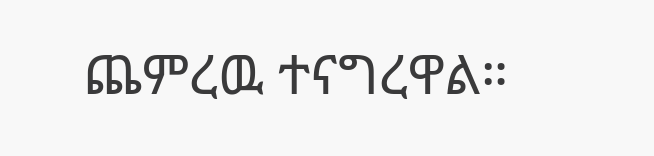ጨምረዉ ተናግረዋል።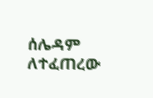ሰሌዳም ለተፈጠረው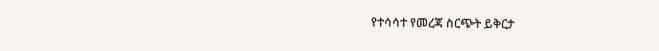የተሳሳተ የመረጃ ስርጭት ይቅርታ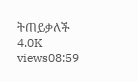ትጠይቃለች 4.0K views08:59